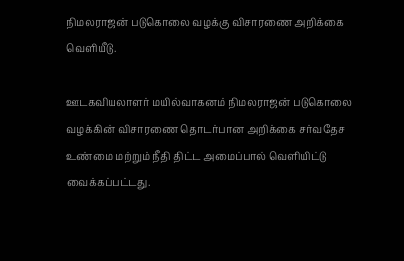நிமலராஜன் படுகொலை வழக்கு விசாரணை அறிக்கை வெளியீடு.

ஊடகவியலாளர் மயில்வாகனம் நிமலராஜன் படுகொலை வழக்கின் விசாரணை தொடர்பான அறிக்கை சர்வதேச உண்மை மற்றும் நீதி திட்ட அமைப்பால் வெளியிட்டு வைக்கப்பட்டது.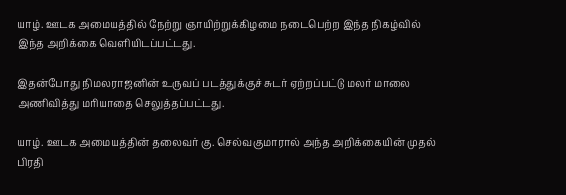யாழ். ஊடக அமையத்தில் நேற்று ஞாயிற்றுக்கிழமை நடைபெற்ற இந்த நிகழ்வில் இந்த அறிக்கை வெளியிடப்பட்டது.

இதன்போது நிமலராஜனின் உருவப் படத்துக்குச் சுடர் ஏற்றப்பட்டு மலர் மாலை அணிவித்து மரியாதை செலுத்தப்பட்டது.

யாழ். ஊடக அமையத்தின் தலைவர் கு. செல்வகுமாரால் அந்த அறிக்கையின் முதல் பிரதி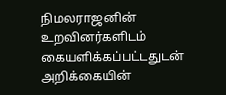நிமலராஜனின் உறவினர்களிடம் கையளிக்கப்பட்டதுடன் அறிக்கையின்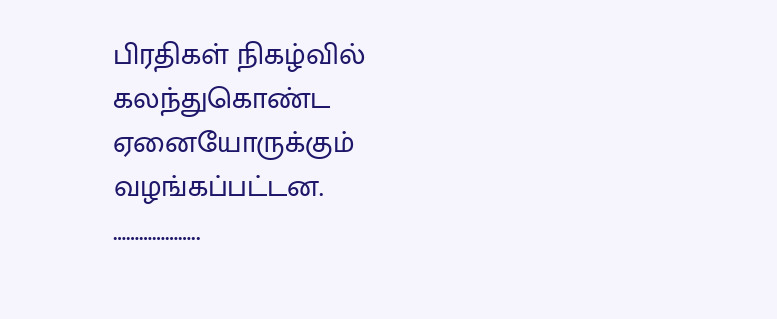பிரதிகள் நிகழ்வில் கலந்துகொண்ட ஏனையோருக்கும் வழங்கப்பட்டன.
………………..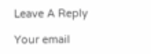Leave A Reply

Your email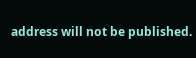address will not be published.